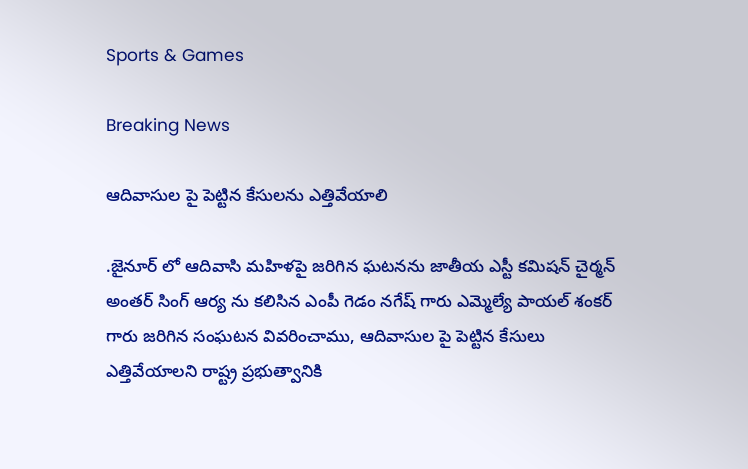Sports & Games

Breaking News

ఆదివాసుల పై పెట్టిన కేసులను ఎత్తివేయాలి

.జైనూర్ లో ఆదివాసి మహిళపై జరిగిన ఘటనను జాతీయ ఎస్టీ కమిషన్ చైర్మన్ అంతర్ సింగ్ ఆర్య ను కలిసిన ఎంపీ గెడం నగేష్ గారు ఎమ్మెల్యే పాయల్ శంకర్ గారు జరిగిన సంఘటన వివరించాము, ఆదివాసుల పై పెట్టిన కేసులు ఎత్తివేయాలని రాష్ట్ర ప్రభుత్వానికి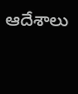ఆదేశాలు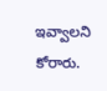ఇవ్వాలని కోరారు.